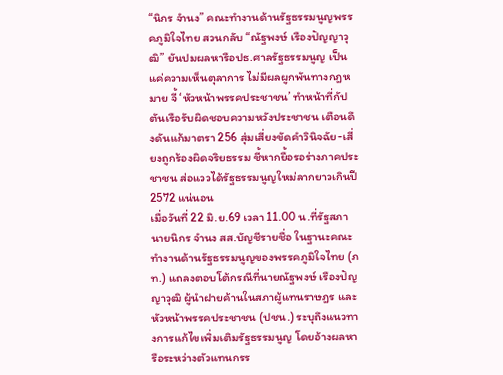“นิกร จำนง” คณะทำงานด้านรัฐธรรมนูญพรรคภูมิใจไทย สวนกลับ “ณัฐพงษ์ เรืองปัญญาวุฒิ” ยันปมผลหารือปธ.ศาลรัฐธรรมนูญ เป็นแค่ความเห็นตุลาการ ไม่มีผลผูกพันทางกฎหมาย จี้ ‘หัวหน้าพรรคประชาชน’ ทำหน้าที่กัปตันเรือรับผิดชอบความหวังประชาชน เตือนดึงดันแก้มาตรา 256 สุ่มเสี่ยงขัดคำวินิจฉัย-เสี่ยงถูกร้องผิดจริยธรรม ชี้หากยื้อรอร่างภาคประชาชน ส่อแววได้รัฐธรรมนูญใหม่ลากยาวเกินปี 2572 แน่นอน
เมื่อวันที่ 22 มิ.ย.69 เวลา 11.00 น.ที่รัฐสภา นายนิกร จำนง สส.บัญชีรายชื่อ ในฐานะคณะทำงานด้านรัฐธรรมนูญของพรรคภูมิใจไทย (ภท.) แถลงตอบโต้กรณีที่นายณัฐพงษ์ เรืองปัญญาวุฒิ ผู้นำฝายค้านในสภาผู้แทนราษฎร และหัวหน้าพรรคประชาชน (ปชน.) ระบุถึงแนวทางการแก้ไขเพิ่มเติมรัฐธรรมนูญ โดยอ้างผลหารือระหว่างตัวแทนกรร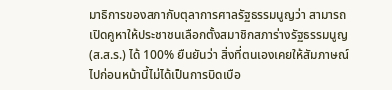มาธิการของสภากับตุลาการศาลรัฐธรรมนูญว่า สามารถเปิดคูหาให้ประชาชนเลือกตั้งสมาชิกสภาร่างรัฐธรรมนูญ (ส.ส.ร.) ได้ 100% ยืนยันว่า สิ่งที่ตนเองเคยให้สัมภาษณ์ไปก่อนหน้านี้ไม่ได้เป็นการบิดเบือ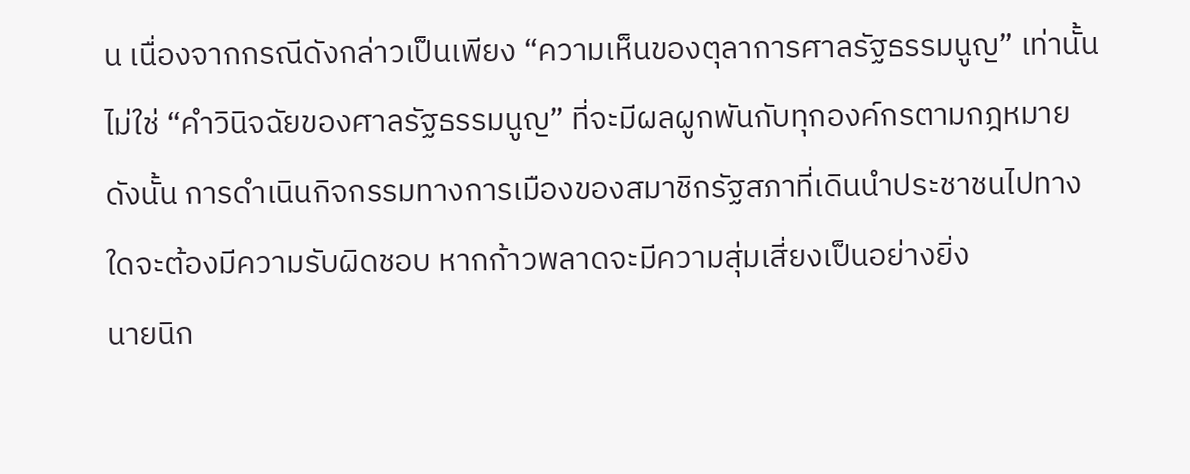น เนื่องจากกรณีดังกล่าวเป็นเพียง “ความเห็นของตุลาการศาลรัฐธรรมนูญ” เท่านั้น ไม่ใช่ “คำวินิจฉัยของศาลรัฐธรรมนูญ” ที่จะมีผลผูกพันกับทุกองค์กรตามกฎหมาย ดังนั้น การดำเนินกิจกรรมทางการเมืองของสมาชิกรัฐสภาที่เดินนำประชาชนไปทางใดจะต้องมีความรับผิดชอบ หากก้าวพลาดจะมีความสุ่มเสี่ยงเป็นอย่างยิ่ง
นายนิก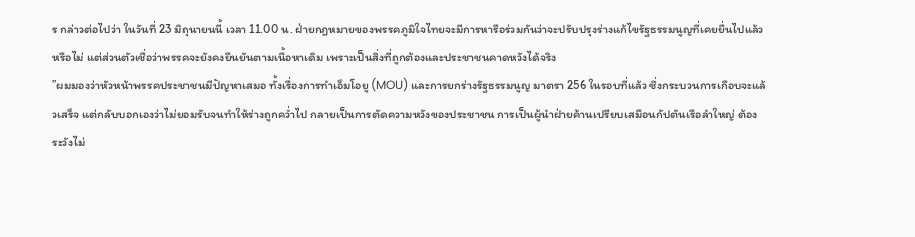ร กล่าวต่อไปว่า ในวันที่ 23 มิถุนายนนี้ เวลา 11.00 น. ฝ่ายกฎหมายของพรรคภูมิใจไทยจะมีการหารือร่วมกันว่าจะปรับปรุงร่างแก้ไขรัฐธรรมนูญที่เคยยื่นไปแล้วหรือไม่ แต่ส่วนตัวเชื่อว่าพรรคจะยังคงยืนยันตามเนื้อหาเดิม เพราะเป็นสิ่งที่ถูกต้องและประชาชนคาดหวังได้จริง
”ผมมองว่าหัวหน้าพรรคประชาชนมีปัญหาเสมอ ทั้งเรื่องการทำเอ็มโอยู (MOU) และการยกร่างรัฐธรรมนูญ มาตรา 256 ในรอบที่แล้ว ซึ่งกระบวนการเกือบจะแล้วเสร็จ แต่กลับบอกเองว่าไม่ยอมรับจนทำให้ร่างถูกคว่ำไป กลายเป็นการตัดความหวังของประชาชน การเป็นผู้นำฝ่ายค้านเปรียบเสมือนกัปตันเรือลำใหญ่ ต้องระวังไม่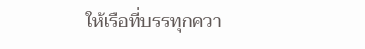ให้เรือที่บรรทุกควา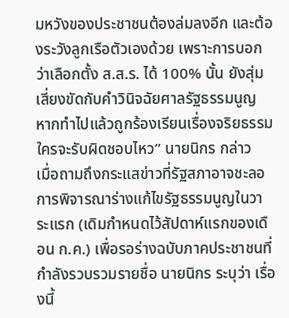มหวังของประชาชนต้องล่มลงอีก และต้องระวังลูกเรือตัวเองด้วย เพราะการบอกว่าเลือกตั้ง ส.ส.ร. ได้ 100% นั้น ยังสุ่มเสี่ยงขัดกับคำวินิจฉัยศาลรัฐธรรมนูญ หากทำไปแล้วถูกร้องเรียนเรื่องจริยธรรม ใครจะรับผิดชอบไหว” นายนิกร กล่าว
เมื่อถามถึงกระแสข่าวที่รัฐสภาอาจชะลอการพิจารณาร่างแก้ไขรัฐธรรมนูญในวาระแรก (เดิมกำหนดไว้สัปดาห์แรกของเดือน ก.ค.) เพื่อรอร่างฉบับภาคประชาชนที่กำลังรวบรวมรายชื่อ นายนิกร ระบุว่า เรื่องนี้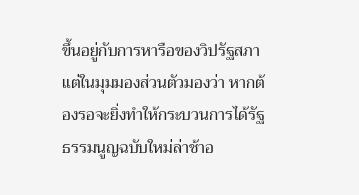ขึ้นอยู่กับการหารือของวิปรัฐสภา แต่ในมุมมองส่วนตัวมองว่า หากต้องรอจะยิ่งทำให้กระบวนการได้รัฐธรรมนูญฉบับใหม่ล่าช้าอ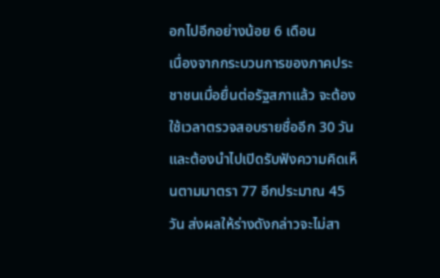อกไปอีกอย่างน้อย 6 เดือน
เนื่องจากกระบวนการของภาคประชาชนเมื่อยื่นต่อรัฐสภาแล้ว จะต้องใช้เวลาตรวจสอบรายชื่ออีก 30 วัน และต้องนำไปเปิดรับฟังความคิดเห็นตามมาตรา 77 อีกประมาณ 45 วัน ส่งผลให้ร่างดังกล่าวจะไม่สา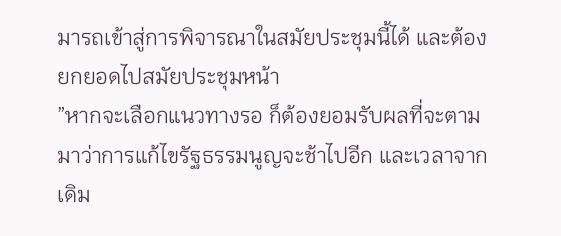มารถเข้าสู่การพิจารณาในสมัยประชุมนี้ได้ และต้องยกยอดไปสมัยประชุมหน้า
”หากจะเลือกแนวทางรอ ก็ต้องยอมรับผลที่จะตามมาว่าการแก้ไขรัฐธรรมนูญจะช้าไปอีก และเวลาจากเดิม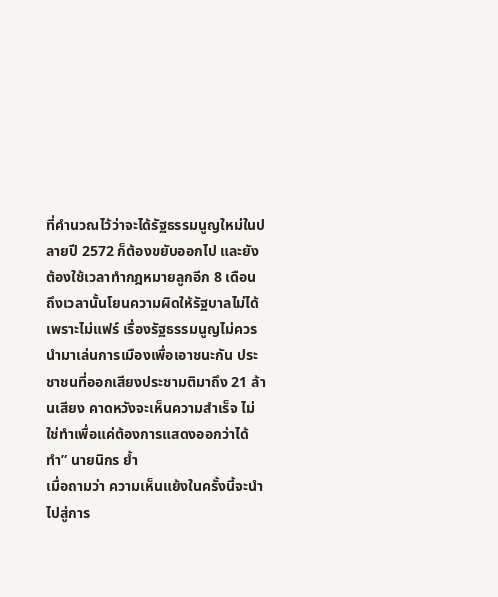ที่คำนวณไว้ว่าจะได้รัฐธรรมนูญใหม่ในปลายปี 2572 ก็ต้องขยับออกไป และยังต้องใช้เวลาทำกฎหมายลูกอีก 8 เดือน ถึงเวลานั้นโยนความผิดให้รัฐบาลไม่ได้ เพราะไม่แฟร์ เรื่องรัฐธรรมนูญไม่ควรนำมาเล่นการเมืองเพื่อเอาชนะกัน ประชาชนที่ออกเสียงประชามติมาถึง 21 ล้านเสียง คาดหวังจะเห็นความสำเร็จ ไม่ใช่ทำเพื่อแค่ต้องการแสดงออกว่าได้ทำ” นายนิกร ย้ำ
เมื่อถามว่า ความเห็นแย้งในครั้งนี้จะนำไปสู่การ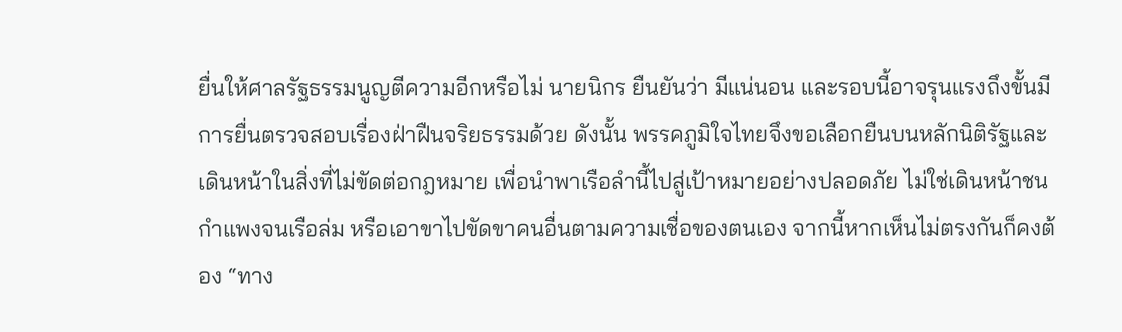ยื่นให้ศาลรัฐธรรมนูญตีความอีกหรือไม่ นายนิกร ยืนยันว่า มีแน่นอน และรอบนี้อาจรุนแรงถึงขั้นมีการยื่นตรวจสอบเรื่องฝ่าฝืนจริยธรรมด้วย ดังนั้น พรรคภูมิใจไทยจึงขอเลือกยืนบนหลักนิติรัฐและเดินหน้าในสิ่งที่ไม่ขัดต่อกฎหมาย เพื่อนำพาเรือลำนี้ไปสู่เป้าหมายอย่างปลอดภัย ไม่ใช่เดินหน้าชนกำแพงจนเรือล่ม หรือเอาขาไปขัดขาคนอื่นตามความเชื่อของตนเอง จากนี้หากเห็นไม่ตรงกันก็คงต้อง “ทาง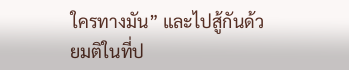ใครทางมัน” และไปสู้กันด้วยมติในที่ป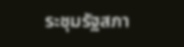ระชุมรัฐสภา